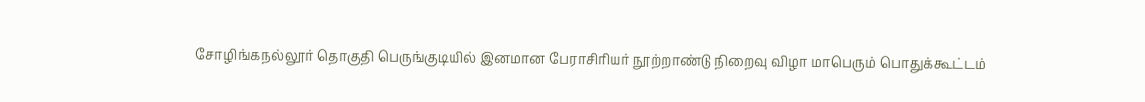சோழிங்கநல்லூர் தொகுதி பெருங்குடியில் இனமான பேராசிரியர் நூற்றாண்டு நிறைவு விழா மாபெரும் பொதுக்கூட்டம்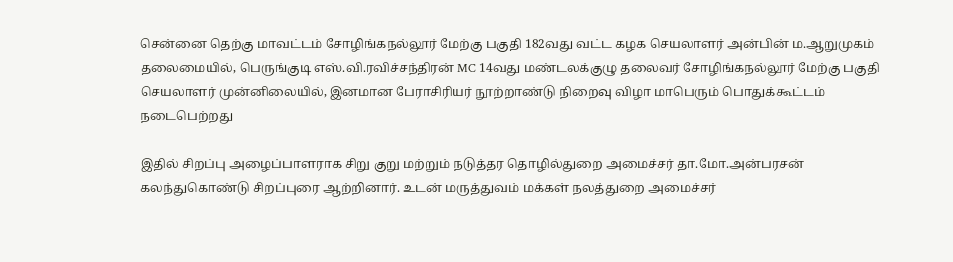சென்னை தெற்கு மாவட்டம் சோழிங்கநல்லூர் மேற்கு பகுதி 182வது வட்ட கழக செயலாளர் அன்பின் ம.ஆறுமுகம் தலைமையில், பெருங்குடி எஸ்.வி.ரவிச்சந்திரன் MC 14வது மண்டலக்குழு தலைவர் சோழிங்கநல்லூர் மேற்கு பகுதி செயலாளர் முன்னிலையில், இனமான பேராசிரியர் நூற்றாண்டு நிறைவு விழா மாபெரும் பொதுக்கூட்டம் நடைபெற்றது

இதில் சிறப்பு அழைப்பாளராக சிறு குறு மற்றும் நடுத்தர தொழில்துறை அமைச்சர் தா.மோ.அன்பரசன் கலந்துகொண்டு சிறப்புரை ஆற்றினார். உடன் மருத்துவம் மக்கள் நலத்துறை அமைச்சர்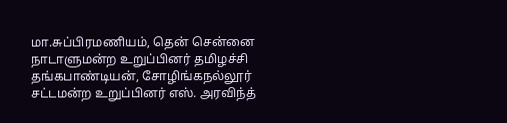மா.சுப்பிரமணியம், தென் சென்னை நாடாளுமன்ற உறுப்பினர் தமிழச்சி தங்கபாண்டியன், சோழிங்கநல்லூர் சட்டமன்ற உறுப்பினர் எஸ். அரவிந்த்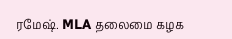ரமேஷ். MLA தலைமை கழக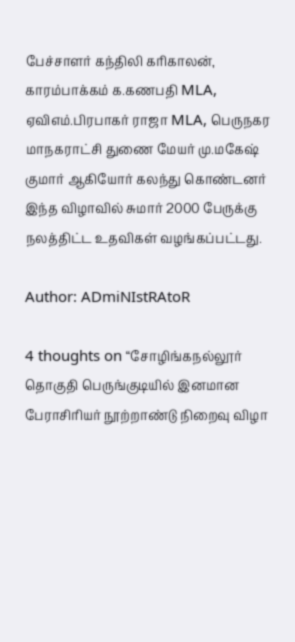பேச்சாளர் கந்திலி கரிகாலன், காரம்பாக்கம் க.கணபதி MLA, ஏவிஎம்.பிரபாகர் ராஜா MLA, பெருநகர மாநகராட்சி துணை மேயர் மு.மகேஷ் குமார் ஆகியோர் கலந்து கொண்டனர் இந்த விழாவில் சுமார் 2000 பேருக்கு நலத்திட்ட உதவிகள் வழங்கப்பட்டது.

Author: ADmiNIstRAtoR

4 thoughts on “சோழிங்கநல்லூர் தொகுதி பெருங்குடியில் இனமான பேராசிரியர் நூற்றாண்டு நிறைவு விழா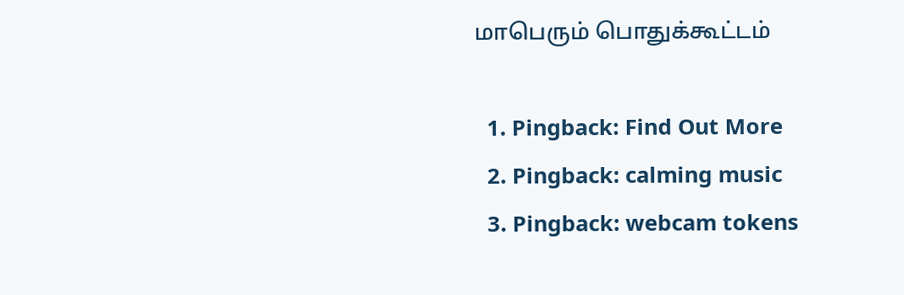மாபெரும் பொதுக்கூட்டம்

  1. Pingback: Find Out More
  2. Pingback: calming music
  3. Pingback: webcam tokens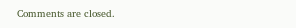Comments are closed.